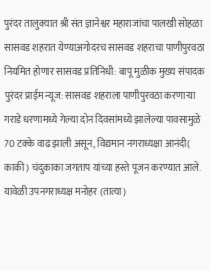पुरंदर तालुक्यात श्री संत ज्ञानेश्वर महाराजांचा पालखी सोहळा सासवड शहरात येण्याअगोदरच सासवड शहराचा पाणीपुरवठा नियमित होणार सासवड प्रतिनिधी: बापू मुळीक मुख्य संपादक पुरंदर प्राईम न्यूज: सासवड शहराला पाणीपुरवठा करणाऱ्या गराडे धरणामध्ये गेल्या दोन दिवसांमध्ये झालेल्या पावसामुळे 70 टक्के वाढ झाली असून, विद्यमान नगराध्यक्षा आनंदी( काकी) चंदुकाका जगताप यांच्या हस्ते पूजन करण्यात आले. यावेळी उपनगराध्यक्ष मनोहर (तात्या)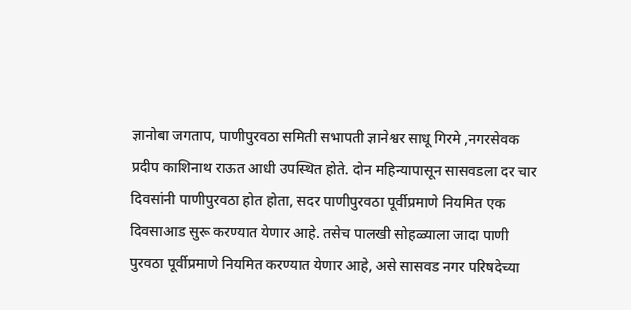ज्ञानोबा जगताप, पाणीपुरवठा समिती सभापती ज्ञानेश्वर साधू गिरमे ,नगरसेवक प्रदीप काशिनाथ राऊत आधी उपस्थित होते. दोन महिन्यापासून सासवडला दर चार दिवसांनी पाणीपुरवठा होत होता, सदर पाणीपुरवठा पूर्वीप्रमाणे नियमित एक दिवसाआड सुरू करण्यात येणार आहे. तसेच पालखी सोहळ्याला जादा पाणी पुरवठा पूर्वीप्रमाणे नियमित करण्यात येणार आहे, असे सासवड नगर परिषदेच्या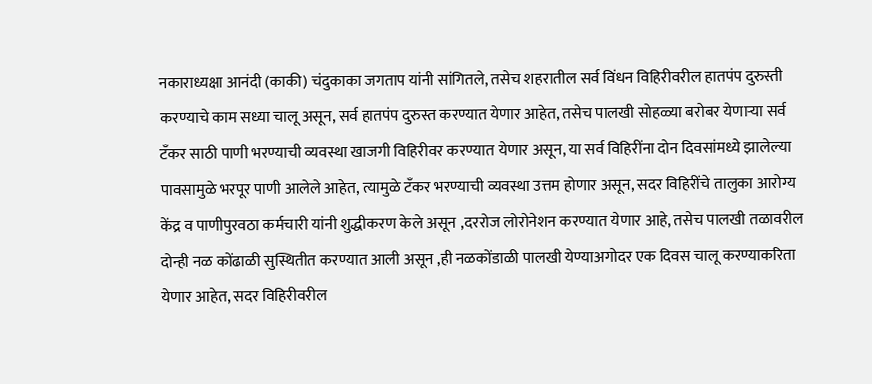नकाराध्यक्षा आनंदी (काकी) चंदुकाका जगताप यांनी सांगितले, तसेच शहरातील सर्व विंधन विहिरीवरील हातपंप दुरुस्ती करण्याचे काम सध्या चालू असून, सर्व हातपंप दुरुस्त करण्यात येणार आहेत, तसेच पालखी सोहळ्या बरोबर येणाऱ्या सर्व टँकर साठी पाणी भरण्याची व्यवस्था खाजगी विहिरीवर करण्यात येणार असून, या सर्व विहिरींना दोन दिवसांमध्ये झालेल्या पावसामुळे भरपूर पाणी आलेले आहेत, त्यामुळे टँकर भरण्याची व्यवस्था उत्तम होणार असून, सदर विहिरींचे तालुका आरोग्य केंद्र व पाणीपुरवठा कर्मचारी यांनी शुद्धीकरण केले असून ,दररोज लोरोनेशन करण्यात येणार आहे, तसेच पालखी तळावरील दोन्ही नळ कोंढाळी सुस्थितीत करण्यात आली असून ,ही नळकोंडाळी पालखी येण्याअगोदर एक दिवस चालू करण्याकरिता येणार आहेत, सदर विहिरीवरील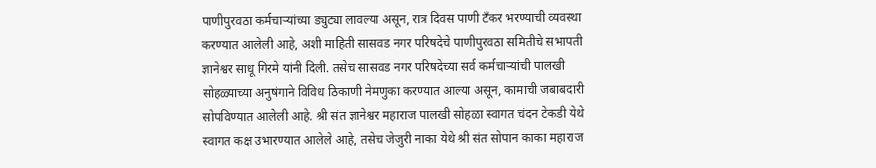पाणीपुरवठा कर्मचाऱ्यांच्या ड्युट्या लावल्या असून, रात्र दिवस पाणी टँकर भरण्याची व्यवस्था करण्यात आलेली आहे, अशी माहिती सासवड नगर परिषदेचे पाणीपुरवठा समितीचे सभापती ज्ञानेश्वर साधू गिरमे यांनी दिली. तसेच सासवड नगर परिषदेच्या सर्व कर्मचाऱ्यांची पालखी सोहळ्याच्या अनुषंगाने विविध ठिकाणी नेमणुका करण्यात आल्या असून, कामाची जबाबदारी सोपविण्यात आलेली आहे. श्री संत ज्ञानेश्वर महाराज पालखी सोहळा स्वागत चंदन टेकडी येथे स्वागत कक्ष उभारण्यात आलेले आहे, तसेच जेजुरी नाका येथे श्री संत सोपान काका महाराज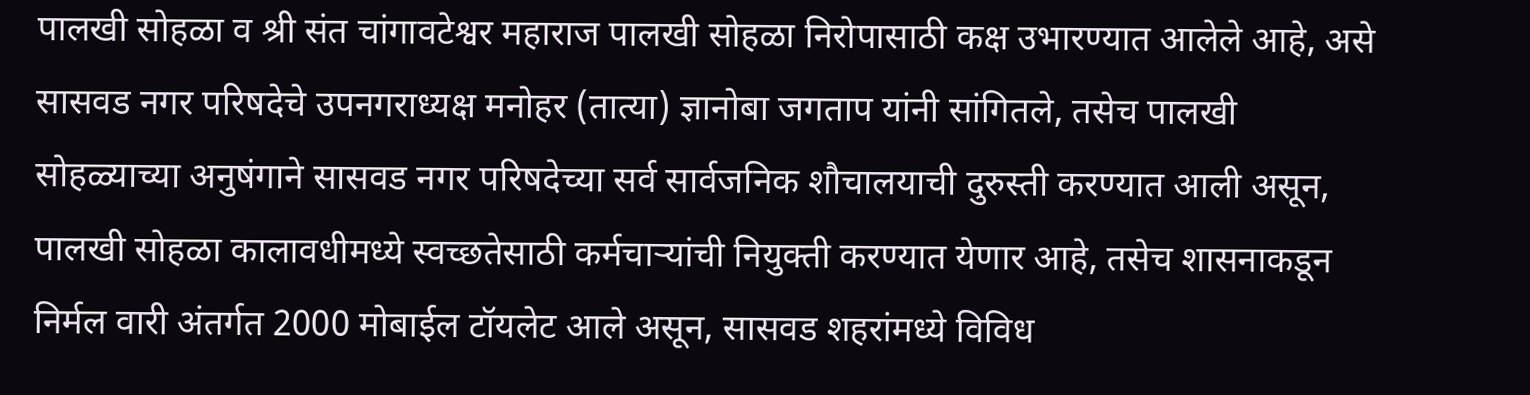पालखी सोहळा व श्री संत चांगावटेश्वर महाराज पालखी सोहळा निरोपासाठी कक्ष उभारण्यात आलेले आहे, असे सासवड नगर परिषदेचे उपनगराध्यक्ष मनोहर (तात्या) ज्ञानोबा जगताप यांनी सांगितले, तसेच पालखी सोहळ्याच्या अनुषंगाने सासवड नगर परिषदेच्या सर्व सार्वजनिक शौचालयाची दुरुस्ती करण्यात आली असून, पालखी सोहळा कालावधीमध्ये स्वच्छतेसाठी कर्मचाऱ्यांची नियुक्ती करण्यात येणार आहे, तसेच शासनाकडून निर्मल वारी अंतर्गत 2000 मोबाईल टॉयलेट आले असून, सासवड शहरांमध्ये विविध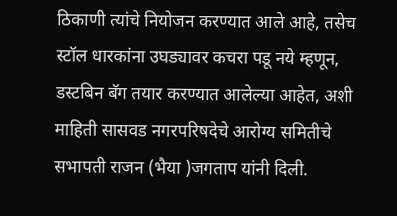ठिकाणी त्यांचे नियोजन करण्यात आले आहे, तसेच स्टॉल धारकांना उघड्यावर कचरा पडू नये म्हणून, डस्टबिन बॅग तयार करण्यात आलेल्या आहेत, अशी माहिती सासवड नगरपरिषदेचे आरोग्य समितीचे सभापती राजन (भैया )जगताप यांनी दिली.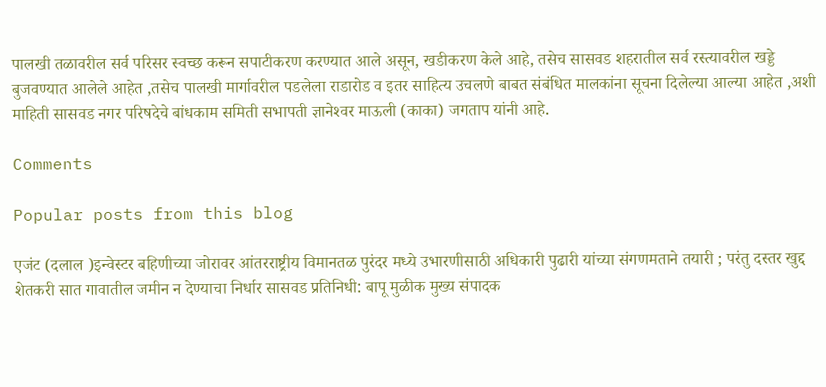पालखी तळावरील सर्व परिसर स्वच्छ करून सपाटीकरण करण्यात आले असून, खडीकरण केले आहे, तसेच सासवड शहरातील सर्व रस्त्यावरील खड्डे बुजवण्यात आलेले आहेत ,तसेच पालखी मार्गावरील पडलेला राडारोड व इतर साहित्य उचलणे बाबत संबंधित मालकांना सूचना दिलेल्या आल्या आहेत ,अशी माहिती सासवड नगर परिषदेचे बांधकाम समिती सभापती ज्ञानेश्‍वर माऊली (काका) जगताप यांनी आहे.

Comments

Popular posts from this blog

एजंट (दलाल )इन्वेस्टर बहिणीच्या जोरावर आंतरराष्ट्रीय विमानतळ पुरंदर मध्ये उभारणीसाठी अधिकारी पुढारी यांच्या संगणमताने तयारी ; परंतु दस्तर खुद्द शेतकरी सात गावातील जमीन न देण्याचा निर्धार सासवड प्रतिनिधी: बापू मुळीक मुख्य संपादक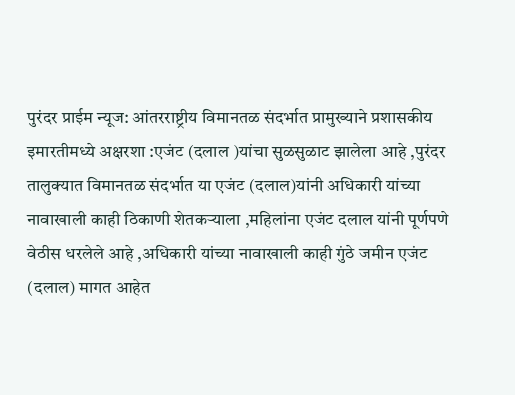पुरंदर प्राईम न्यूज: आंतरराष्ट्रीय विमानतळ संदर्भात प्रामुख्याने प्रशासकीय इमारतीमध्ये अक्षरशा :एजंट (दलाल )यांचा सुळसुळाट झालेला आहे ,पुरंदर तालुक्यात विमानतळ संदर्भात या एजंट (दलाल)यांनी अधिकारी यांच्या नावाखाली काही ठिकाणी शेतकऱ्याला ,महिलांना एजंट दलाल यांनी पूर्णपणे वेठीस धरलेले आहे ,अधिकारी यांच्या नावाखाली काही गुंठे जमीन एजंट (दलाल) मागत आहेत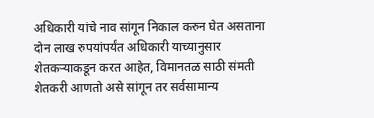अधिकारी यांचे नाव सांगून निकाल करुन घेत असताना दोन लाख रुपयांपर्यंत अधिकारी याच्यानुसार शेतकऱ्याकडून करत आहेत, विमानतळ साठी संमती शेतकरी आणतो असे सांगून तर सर्वसामान्य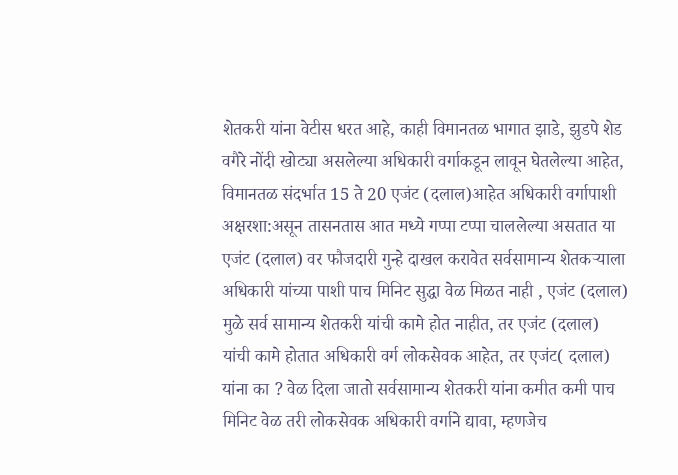शेतकरी यांना वेटीस धरत आहे, काही विमानतळ भागात झाडे, झुडपे शेड वगैरे नोंदी खोट्या असलेल्या अधिकारी वर्गाकडून लावून घेतलेल्या आहेत, विमानतळ संदर्भात 15 ते 20 एजंट (दलाल)आहेत अधिकारी वर्गापाशी अक्षरशा:असून तासनतास आत मध्ये गप्पा टप्पा चाललेल्या असतात या एजंट (दलाल) वर फौजदारी गुन्हे दाखल करावेत सर्वसामान्य शेतकऱ्याला अधिकारी यांच्या पाशी पाच मिनिट सुद्धा वेळ मिळत नाही , एजंट (दलाल) मुळे सर्व सामान्य शेतकरी यांची कामे होत नाहीत, तर एजंट (दलाल) यांची कामे होतात अधिकारी वर्ग लोकसेवक आहेत, तर एजंट( दलाल) यांना का ? वेळ दिला जातो सर्वसामान्य शेतकरी यांना कमीत कमी पाच मिनिट वेळ तरी लोकसेवक अधिकारी वर्गाने द्यावा, म्हणजेच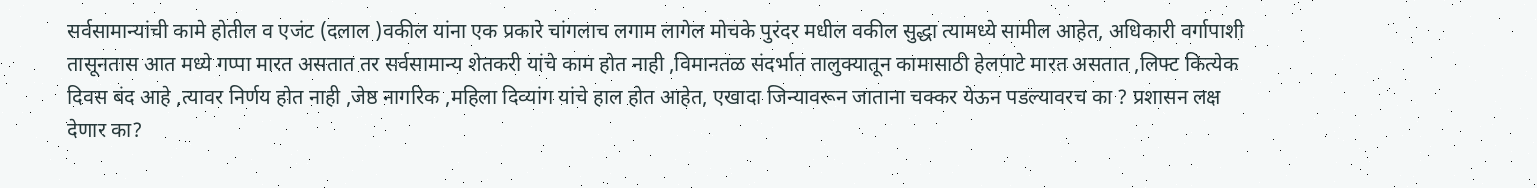सर्वसामान्यांची कामे होतील व एजंट (दलाल )वकील यांना एक प्रकारे चांगलाच लगाम लागेल मोचके पुरंदर मधील वकील सुद्धा त्यामध्ये सामील आहेत, अधिकारी वर्गापाशी तासूनतास आत मध्ये गप्पा मारत असतात तर सर्वसामान्य शेतकरी यांचे काम होत नाही ,विमानतळ संदर्भात तालुक्यातून कामासाठी हेलपाटे मारत असतात ,लिफ्ट कित्येक दिवस बंद आहे ,त्यावर निर्णय होत नाही ,जेष्ठ नागरिक ,महिला दिव्यांग यांचे हाल होत आहेत, एखादा जिन्यावरून जाताना चक्कर येऊन पडल्यावरच का ? प्रशासन लक्ष देणार का?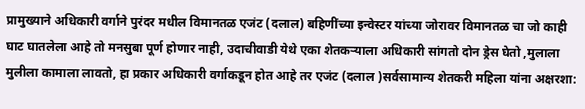प्रामुख्याने अधिकारी वर्गाने पुरंदर मधील विमानतळ एजंट (दलाल) बहिणींच्या इन्वेस्टर यांच्या जोरावर विमानतळ चा जो काही घाट घातलेला आहे तो मनसुबा पूर्ण होणार नाही, उदाचीवाडी येथे एका शेतकऱ्याला अधिकारी सांगतो दोन ड्रेस घेतो ,मुलाला मुलीला कामाला लावतो, हा प्रकार अधिकारी वर्गाकडून होत आहे तर एजंट (दलाल )सर्वसामान्य शेतकरी महिला यांना अक्षरशा: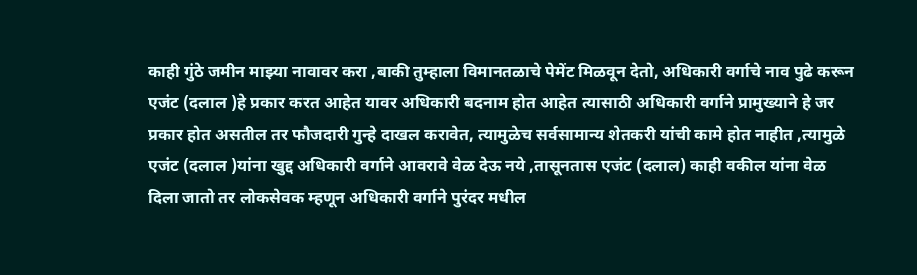काही गुंठे जमीन माझ्या नावावर करा ,बाकी तुम्हाला विमानतळाचे पेमेंट मिळवून देतो, अधिकारी वर्गाचे नाव पुढे करून एजंट (दलाल )हे प्रकार करत आहेत यावर अधिकारी बदनाम होत आहेत त्यासाठी अधिकारी वर्गाने प्रामुख्याने हे जर प्रकार होत असतील तर फौजदारी गुन्हे दाखल करावेत, त्यामुळेच सर्वसामान्य शेतकरी यांची कामे होत नाहीत ,त्यामुळे एजंट (दलाल )यांना खुद्द अधिकारी वर्गाने आवरावे वेळ देऊ नये ,तासूनतास एजंट (दलाल) काही वकील यांना वेळ दिला जातो तर लोकसेवक म्हणून अधिकारी वर्गाने पुरंदर मधील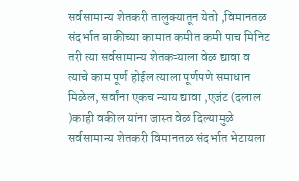सर्वसामान्य शेतकरी तालुक्यातून येतो ,विमानतळ संदर्भात बाकीच्या कामात कमीत कमी पाच मिनिट तरी त्या सर्वसामान्य शेतकऱ्याला वेळ द्यावा व त्याचे काम पूर्ण होईल त्याला पूर्णपणे समाधान मिळेल, सर्वांना एकच न्याय द्यावा ,एजंट (दलाल )काही वकील यांना जास्त वेळ दिल्यामुळे सर्वसामान्य शेतकरी विमानतळ संदर्भात भेटायला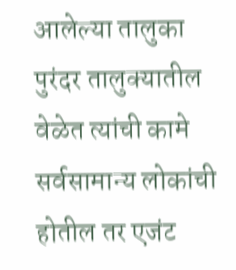आलेल्या तालुका पुरंदर तालुक्यातील वेळेत त्यांची कामे सर्वसामान्य लोकांची होतील तर एजंट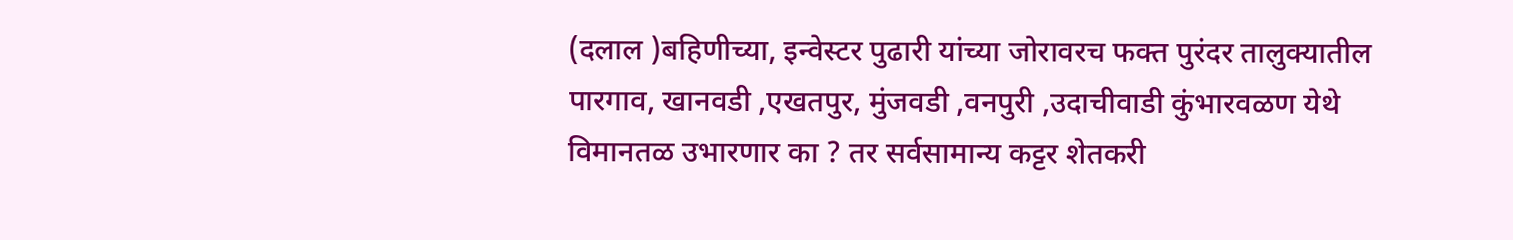(दलाल )बहिणीच्या, इन्वेस्टर पुढारी यांच्या जोरावरच फक्त पुरंदर तालुक्यातील पारगाव, खानवडी ,एखतपुर, मुंजवडी ,वनपुरी ,उदाचीवाडी कुंभारवळण येथे विमानतळ उभारणार का ? तर सर्वसामान्य कट्टर शेतकरी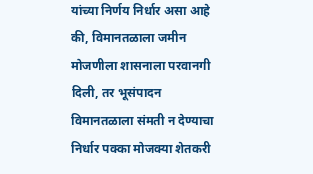यांच्या निर्णय निर्धार असा आहे की, विमानतळाला जमीन मोजणीला शासनाला परवानगी दिली, तर भूसंपादन विमानतळाला संमती न देण्याचा निर्धार पक्का मोजक्या शेतकरी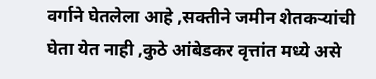वर्गाने घेतलेला आहे ,सक्तीने जमीन शेतकऱ्यांची घेता येत नाही ,कुठे आंबेडकर वृत्तांत मध्ये असे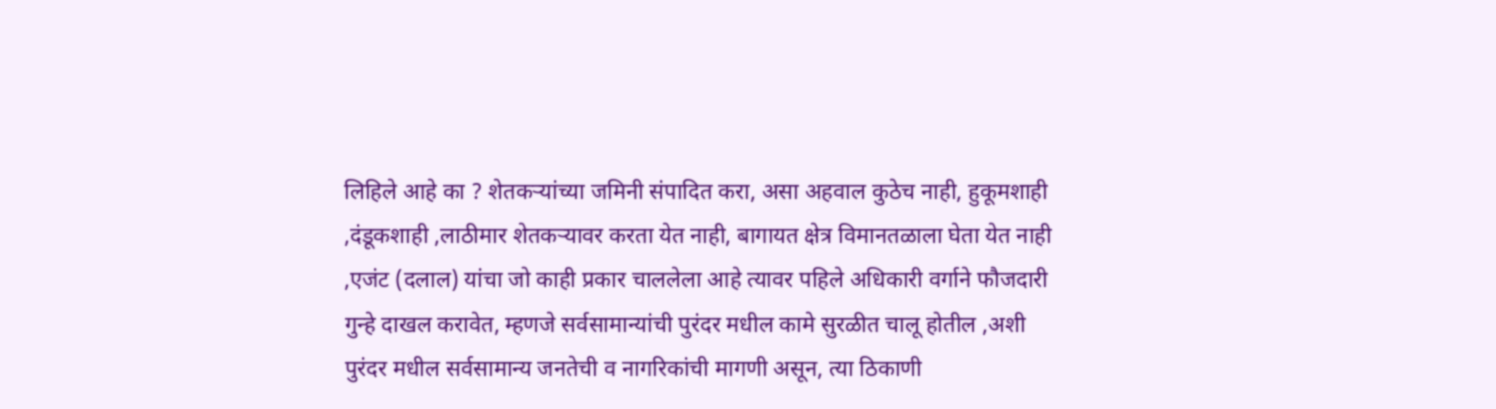लिहिले आहे का ? शेतकऱ्यांच्या जमिनी संपादित करा, असा अहवाल कुठेच नाही, हुकूमशाही ,दंडूकशाही ,लाठीमार शेतकऱ्यावर करता येत नाही, बागायत क्षेत्र विमानतळाला घेता येत नाही ,एजंट (दलाल) यांचा जो काही प्रकार चाललेला आहे त्यावर पहिले अधिकारी वर्गाने फौजदारी गुन्हे दाखल करावेत, म्हणजे सर्वसामान्यांची पुरंदर मधील कामे सुरळीत चालू होतील ,अशी पुरंदर मधील सर्वसामान्य जनतेची व नागरिकांची मागणी असून, त्या ठिकाणी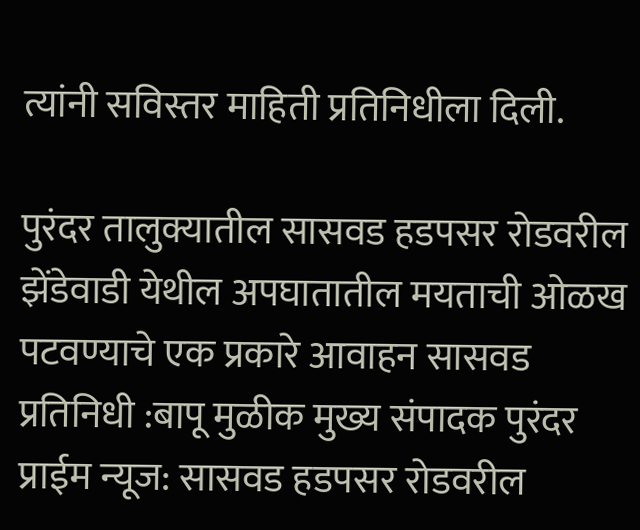त्यांनी सविस्तर माहिती प्रतिनिधीला दिली.

पुरंदर तालुक्यातील सासवड हडपसर रोडवरील झेंडेवाडी येथील अपघातातील मयताची ओळख पटवण्याचे एक प्रकारे आवाहन सासवड प्रतिनिधी :बापू मुळीक मुख्य संपादक पुरंदर प्राईम न्यूज: सासवड हडपसर रोडवरील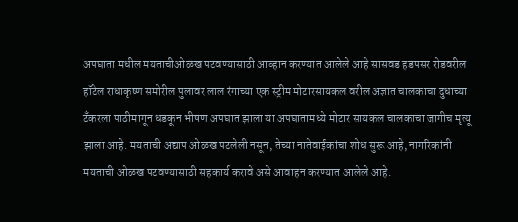अपघाता मधील मयताचीओळख पटवण्यासाठी आव्हान करण्यात आलेले आहे सासवड हडपसर रोडवरील हॉटेल राधाकृष्ण समोरील पुलावर लाल रंगाच्या एक स्ट्रीम मोटारसायकल वरील अज्ञात चालकाचा दुधाच्या टँकरला पाठीमागून धडकून भीषण अपघात झाला या अपघातामध्ये मोटार सायकल चालकाचा जागीच मृत्यू झाला आहे. मयताची अद्याप ओळख पटलेली नसून, तेच्या नातेवाईकांचा शोध सुरू आहे, नागरिकांनी मयताची ओळख पटवण्यासाठी सहकार्य करावे असे आवाहन करण्यात आलेले आहे.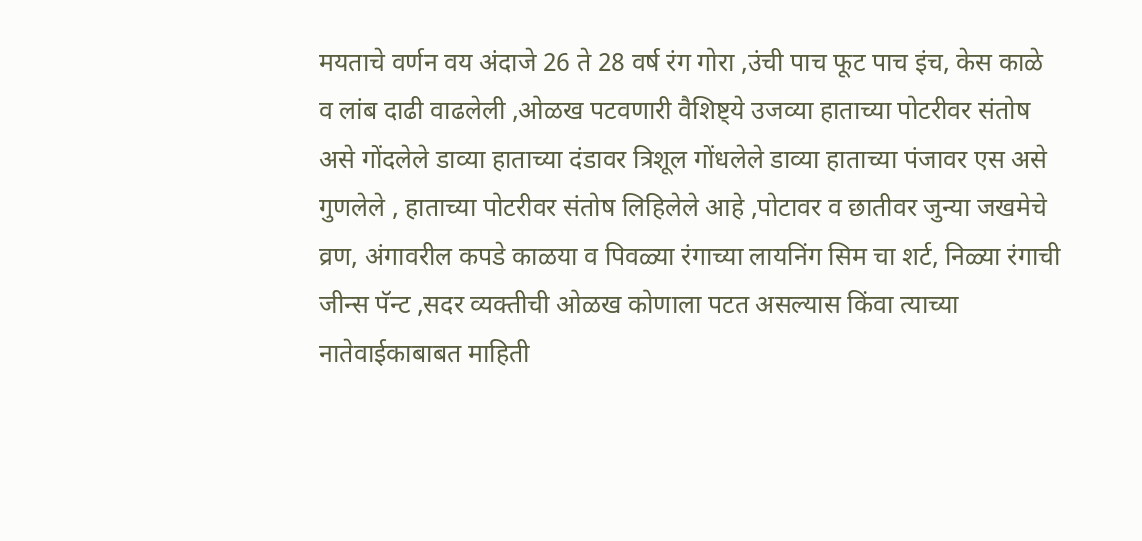मयताचे वर्णन वय अंदाजे 26 ते 28 वर्ष रंग गोरा ,उंची पाच फूट पाच इंच, केस काळे व लांब दाढी वाढलेली ,ओळख पटवणारी वैशिष्ट्ये उजव्या हाताच्या पोटरीवर संतोष असे गोंदलेले डाव्या हाताच्या दंडावर त्रिशूल गोंधलेले डाव्या हाताच्या पंजावर एस असे गुणलेले , हाताच्या पोटरीवर संतोष लिहिलेले आहे ,पोटावर व छातीवर जुन्या जखमेचे व्रण, अंगावरील कपडे काळया व पिवळ्या रंगाच्या लायनिंग सिम चा शर्ट, निळ्या रंगाची जीन्स पॅन्ट ,सदर व्यक्तीची ओळख कोणाला पटत असल्यास किंवा त्याच्या नातेवाईकाबाबत माहिती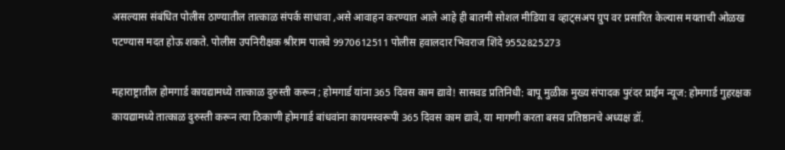असल्यास संबंधित पोलीस ठाण्यातील तात्काळ संपर्क साधावा ,असे आवाहन करण्यात आले आहे ही बातमी सोशल मीडिया व व्हाट्सअप ग्रुप वर प्रसारित केल्यास मयताची ओळख पटण्यास मदत होऊ शकते. पोलीस उपनिरीक्षक श्रीराम पालवे 9970612511 पोलीस हवालदार भिवराज शिंदे 9552825273

महाराष्ट्रातील होमगार्ड कायद्यामध्ये तात्काळ दुरुस्ती करून ; होमगार्ड यांना 365 दिवस काम द्यावे! सासवड प्रतिनिधी: बापू मुळीक मुख्य संपादक पुरंदर प्राईम न्यूज: होमगार्ड गुहरक्षक कायद्यामध्ये तात्काळ दुरुस्ती करून त्या ठिकाणी होमगार्ड बांधवांना कायमस्वरूपी 365 दिवस काम द्यावे, या मागणी करता बसव प्रतिष्ठानचे अध्यक्ष डॉ.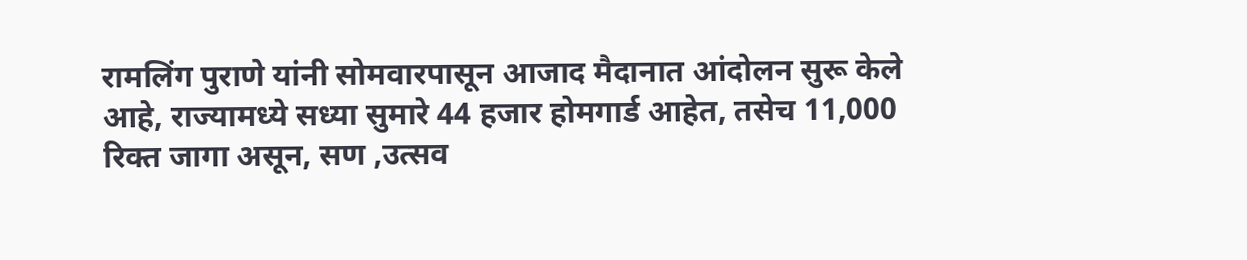रामलिंग पुराणे यांनी सोमवारपासून आजाद मैदानात आंदोलन सुरू केले आहे, राज्यामध्ये सध्या सुमारे 44 हजार होमगार्ड आहेत, तसेच 11,000 रिक्त जागा असून, सण ,उत्सव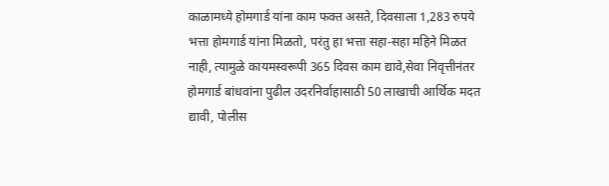काळामध्ये होमगार्ड यांना काम फक्त असते, दिवसाला 1,283 रुपये भत्ता होमगार्ड यांना मिळतो, परंतु हा भत्ता सहा-सहा महिने मिळत नाही, त्यामुळे कायमस्वरूपी 365 दिवस काम द्यावे,सेवा निवृत्तीनंतर होमगार्ड बांधवांना पुढील उदरनिर्वाहासाठी 50 लाखाची आर्थिक मदत द्यावी, पोलीस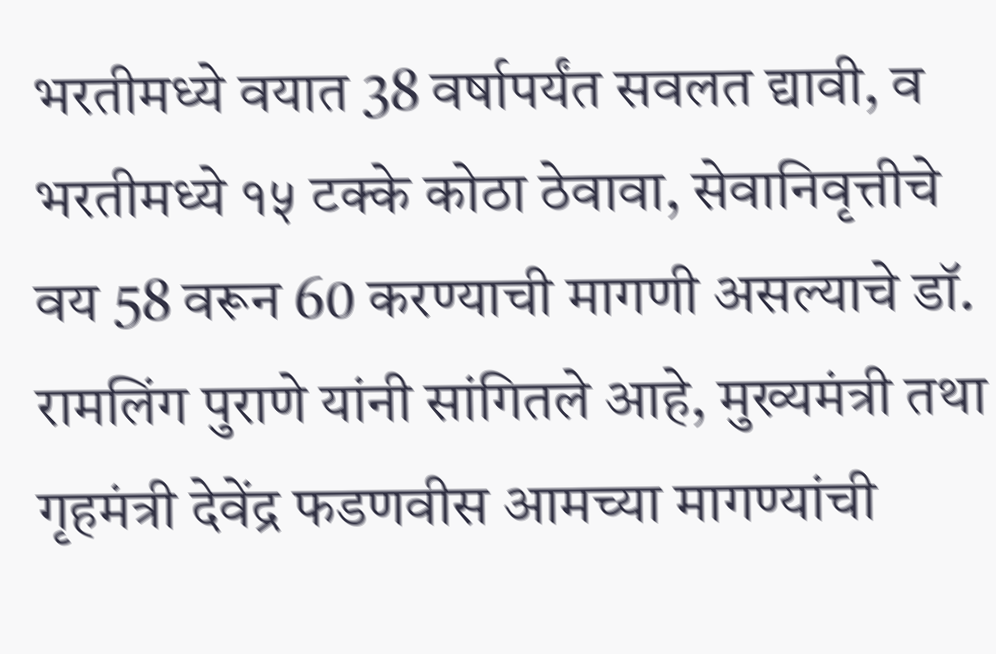भरतीमध्ये वयात 38 वर्षापर्यंत सवलत द्यावी, व भरतीमध्ये १५ टक्के कोठा ठेवावा, सेवानिवृत्तीचे वय 58 वरून 60 करण्याची मागणी असल्याचे डॉ. रामलिंग पुराणे यांनी सांगितले आहे, मुख्यमंत्री तथा गृहमंत्री देवेंद्र फडणवीस आमच्या मागण्यांची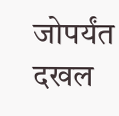जोपर्यंत दखल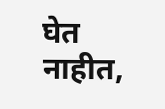घेत नाहीत,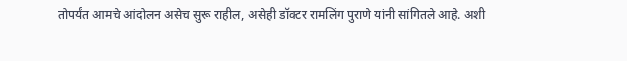तोपर्यंत आमचे आंदोलन असेच सुरू राहील, असेही डॉक्टर रामलिंग पुराणे यांनी सांगितले आहे. अशी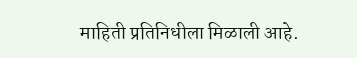माहिती प्रतिनिधीला मिळाली आहे.